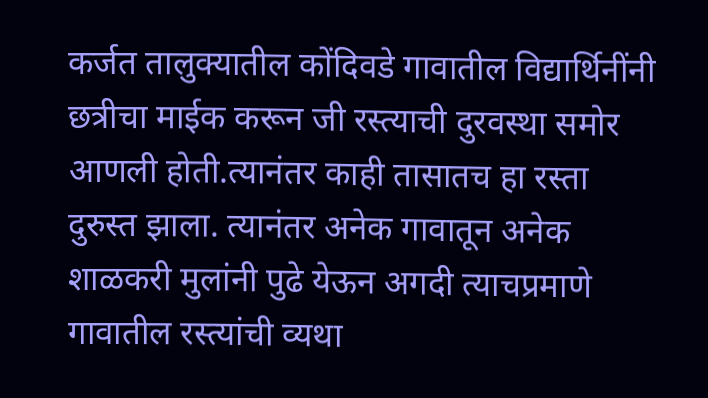कर्जत तालुक्यातील कोंदिवडे गावातील विद्यार्थिनींनी छत्रीचा माईक करून जी रस्त्याची दुरवस्था समोर आणली होती.त्यानंतर काही तासातच हा रस्ता दुरुस्त झाला. त्यानंतर अनेक गावातून अनेक शाळकरी मुलांनी पुढे येऊन अगदी त्याचप्रमाणे गावातील रस्त्यांची व्यथा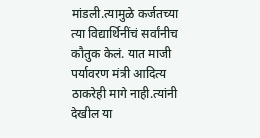मांडली.त्यामुळे कर्जतच्या त्या विद्यार्थिनींचं सर्वांनीच कौतुक केलं. यात माजी पर्यावरण मंत्री आदित्य ठाकरेही मागे नाही.त्यांनी देखील या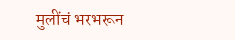मुलींचं भरभरून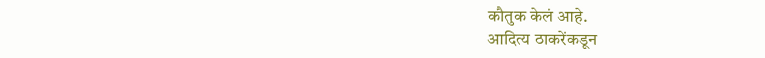कौतुक केलं आहे.
आदित्य ठाकरेंकडून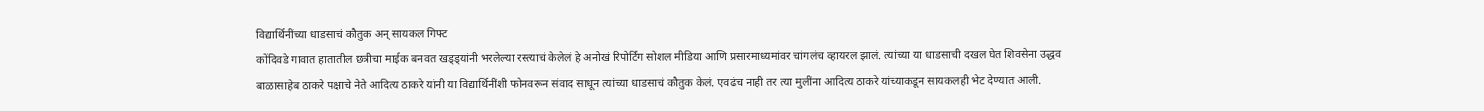विद्यार्थिनींच्या धाडसाचं कौतुक अन् सायकल गिफ्ट
कोंदिवडे गावात हातातील छत्रीचा माईक बनवत खड्ड्यांनी भरलेल्या रस्त्याचं केलेलं हे अनोखं रिपोर्टिंग सोशल मीडिया आणि प्रसारमाध्यमांवर चांगलंच व्हायरल झालं. त्यांच्या या धाडसाची दखल घेत शिवसेना उद्धव बाळासाहेब ठाकरे पक्षाचे नेते आदित्य ठाकरे यांनी या विद्यार्थिनींशी फोनवरून संवाद साधून त्यांच्या धाडसाचं कौतुक केलं. एवढंच नाही तर त्या मुलींना आदित्य ठाकरे यांच्याकडून सायकलही भेट देण्यात आली.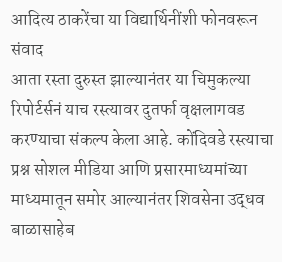आदित्य ठाकरेंचा या विद्यार्थिनींशी फोनवरून संवाद
आता रस्ता दुरुस्त झाल्यानंतर या चिमुकल्या रिपोर्टर्सनं याच रस्त्यावर दुतर्फा वृक्षलागवड करण्याचा संकल्प केला आहे. कोंदिवडे रस्त्याचा प्रश्न सोशल मीडिया आणि प्रसारमाध्यमांच्या माध्यमातून समोर आल्यानंतर शिवसेना उद्धव बाळासाहेब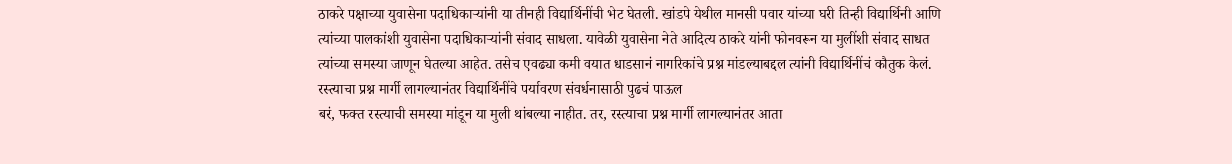ठाकरे पक्षाच्या युवासेना पदाधिकाऱ्यांनी या तीनही विद्यार्थिनींची भेट घेतली. खांडपे येथील मानसी पवार यांच्या घरी तिन्ही विद्यार्थिनी आणि त्यांच्या पालकांशी युवासेना पदाधिकाऱ्यांनी संवाद साधला. यावेळी युवासेना नेते आदित्य ठाकरे यांनी फोनवरून या मुलींशी संवाद साधत त्यांच्या समस्या जाणून घेतल्या आहेत. तसेच एवढ्या कमी वयात धाडसानं नागरिकांचे प्रश्न मांडल्याबद्दल त्यांनी विद्यार्थिनींचं कौतुक केलं.
रस्त्याचा प्रश्न मार्गी लागल्यानंतर विद्यार्थिनींचे पर्यावरण संवर्धनासाठी पुढचं पाऊल
बरं, फक्त रस्त्याची समस्या मांडून या मुली थांबल्या नाहीत. तर, रस्त्याचा प्रश्न मार्गी लागल्यानंतर आता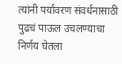त्यांनी पर्यावरण संवर्धनासाठी पुढचं पाऊल उचलण्याचा निर्णय घेतला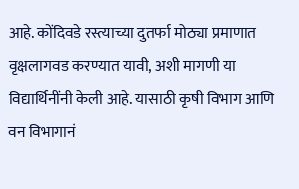आहे. कोंदिवडे रस्त्याच्या दुतर्फा मोठ्या प्रमाणात वृक्षलागवड करण्यात यावी, अशी मागणी या विद्यार्थिनींनी केली आहे. यासाठी कृषी विभाग आणि वन विभागानं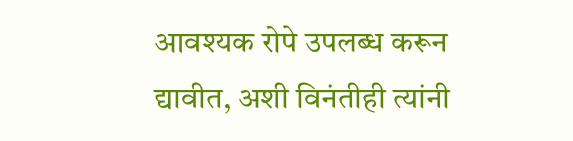आवश्यक रोपे उपलब्ध करून द्यावीत, अशी विनंतीही त्यांनी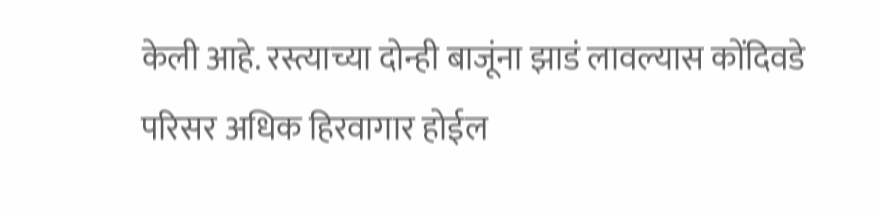केली आहे. रस्त्याच्या दोन्ही बाजूंना झाडं लावल्यास कोंदिवडे परिसर अधिक हिरवागार होईल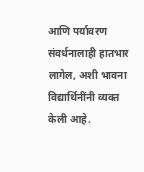आणि पर्यावरण संवर्धनालाही हातभार लागेल, अशी भावना विद्यार्थिनींनी व्यक्त केली आहे.